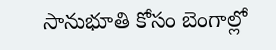సానుభూతి కోసం బెంగాల్లో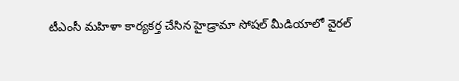టీఎంసీ మహిళా కార్యకర్త చేసిన హైడ్రామా సోషల్ మీడియాలో వైరల్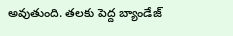అవుతుంది. తలకు పెద్ద బ్యాండేజ్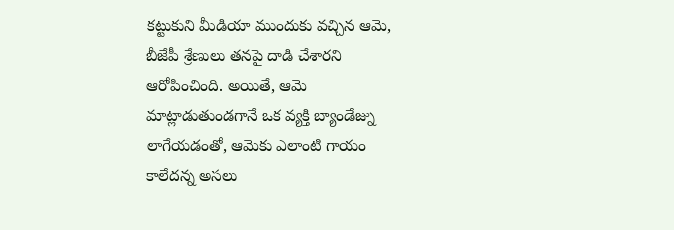కట్టుకుని మీడియా ముందుకు వచ్చిన ఆమె, బీజేపీ శ్రేణులు తనపై దాడి చేశారని ఆరోపించింది. అయితే, ఆమె మాట్లాడుతుండగానే ఒక వ్యక్తి బ్యాండేజ్ను లాగేయడంతో, ఆమెకు ఎలాంటి గాయం కాలేదన్న అసలు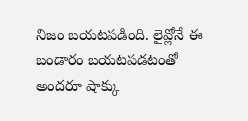నిజం బయటపడింది. లైవ్లోనే ఈ బండారం బయటపడటంతో అందరూ షాక్కు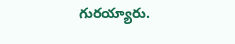గురయ్యారు.